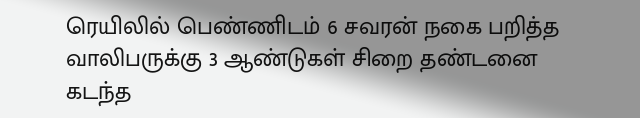ரெயிலில் பெண்ணிடம் 6 சவரன் நகை பறித்த வாலிபருக்கு 3 ஆண்டுகள் சிறை தண்டனை
கடந்த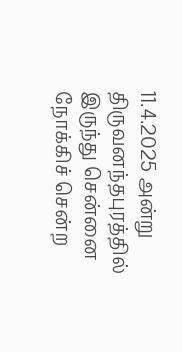11.4.2025 அன்று திருவனந்தபுரத்தில் இருந்து சென்னை நோக்கிச் சென்ற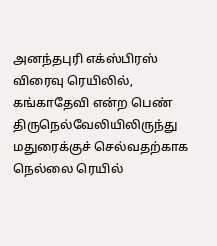அனந்தபுரி எக்ஸ்பிரஸ் விரைவு ரெயிலில், கங்காதேவி என்ற பெண் திருநெல்வேலியிலிருந்து மதுரைக்குச் செல்வதற்காக நெல்லை ரெயில்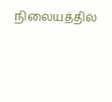நிலையத்தில்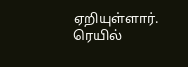ஏறியுள்ளார். ரெயில்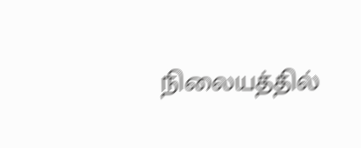நிலையத்தில்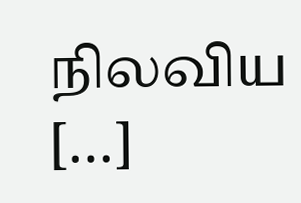நிலவிய […]